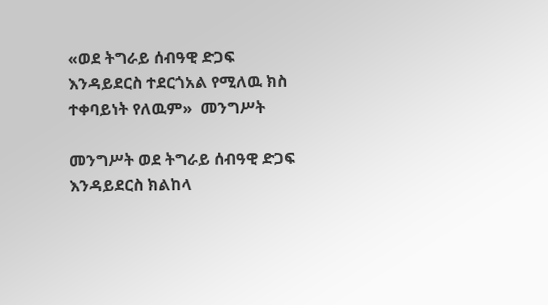«ወደ ትግራይ ሰብዓዊ ድጋፍ እንዳይደርስ ተደርጎአል የሚለዉ ክስ ተቀባይነት የለዉም»  መንግሥት

መንግሥት ወደ ትግራይ ሰብዓዊ ድጋፍ እንዳይደርስ ክልከላ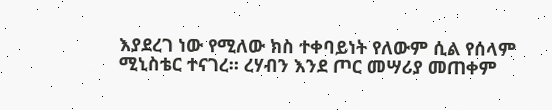እያደረገ ነው የሚለው ክስ ተቀባይነት የለውም ሲል የሰላም ሚኒስቴር ተናገረ። ረሃብን እንደ ጦር መሣሪያ መጠቀም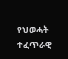የህወሓት ተፈጥራዊ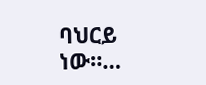ባህርይ ነው።…